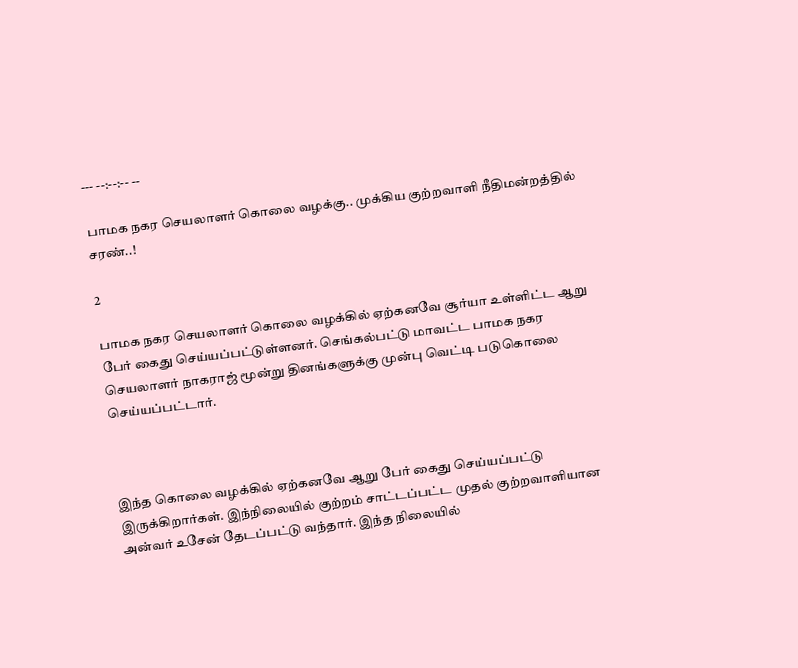--- --:--:-- --

பாமக நகர செயலாளர் கொலை வழக்கு.. முக்கிய குற்றவாளி நீதிமன்றத்தில் சரண்..!

2

பாமக நகர செயலாளர் கொலை வழக்கில் ஏற்கனவே சூர்யா உள்ளிட்ட ஆறு பேர் கைது செய்யப்பட்டுள்ளனர். செங்கல்பட்டு மாவட்ட பாமக நகர செயலாளர் நாகராஜ் மூன்று தினங்களுக்கு முன்பு வெட்டி படுகொலை செய்யப்பட்டார்.



இந்த கொலை வழக்கில் ஏற்கனவே ஆறு பேர் கைது செய்யப்பட்டு இருக்கிறார்கள். இந்நிலையில் குற்றம் சாட்டப்பட்ட முதல் குற்றவாளியான அன்வர் உசேன் தேடப்பட்டு வந்தார். இந்த நிலையில்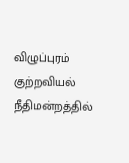விழுப்புரம் குற்றவியல் நீதிமன்றத்தில்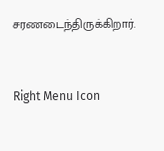சரணடைந்திருக்கிறார்.



Right Menu Icon